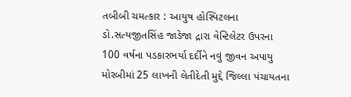તબીબી ચમત્કાર : આયુષ હોસ્પિટલના ડો.સત્યજીતસિંહ જાડેજા દ્રારા વેન્ટિલેટર ઉપરના 100 વર્ષના પડકારભર્યા દર્દીને નવું જીવન અપાયુ મોરબીમાં 25 લાખની લેતીદેતી મુદ્દે જિલ્લા પંચાયતના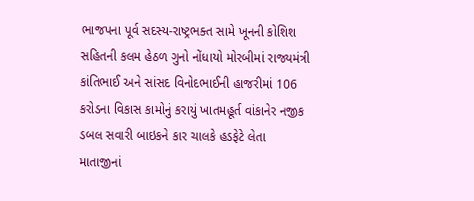ભાજપના પૂર્વ સદસ્ય-રાષ્ટ્રભક્ત સામે ખૂનની કોશિશ સહિતની કલમ હેઠળ ગુનો નોંધાયો મોરબીમાં રાજ્યમંત્રી કાંતિભાઈ અને સાંસદ વિનોદભાઈની હાજરીમાં 106 કરોડના વિકાસ કામોનું કરાયું ખાતમહૂર્ત વાંકાનેર નજીક ડબલ સવારી બાઇકને કાર ચાલકે હડફેટે લેતા માતાજીનાં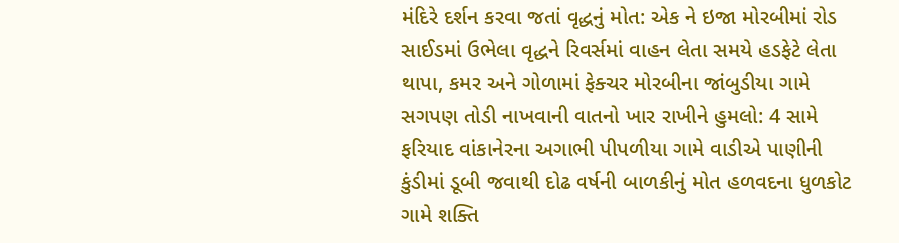મંદિરે દર્શન કરવા જતાં વૃદ્ધનું મોત: એક ને ઇજા મોરબીમાં રોડ સાઈડમાં ઉભેલા વૃદ્ધને રિવર્સમાં વાહન લેતા સમયે હડફેટે લેતા થાપા, કમર અને ગોળામાં ફેક્ચર મોરબીના જાંબુડીયા ગામે સગપણ તોડી નાખવાની વાતનો ખાર રાખીને હુમલો: 4 સામે ફરિયાદ વાંકાનેરના અગાભી પીપળીયા ગામે વાડીએ પાણીની કુંડીમાં ડૂબી જવાથી દોઢ વર્ષની બાળકીનું મોત હળવદના ધુળકોટ ગામે શક્તિ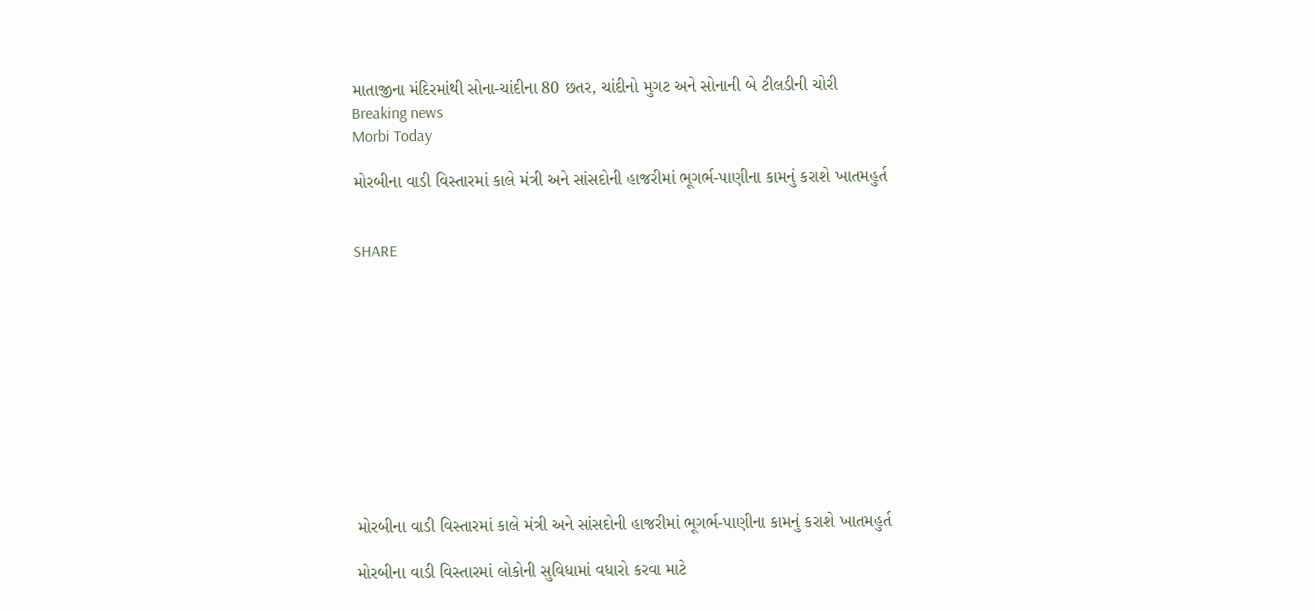માતાજીના મંદિરમાંથી સોના-ચાંદીના 80 છતર, ચાંદીનો મુગટ અને સોનાની બે ટીલડીની ચોરી
Breaking news
Morbi Today

મોરબીના વાડી વિસ્તારમાં કાલે મંત્રી અને સાંસદોની હાજરીમાં ભૂગર્ભ-પાણીના કામનું કરાશે ખાતમહુર્ત


SHARE











મોરબીના વાડી વિસ્તારમાં કાલે મંત્રી અને સાંસદોની હાજરીમાં ભૂગર્ભ-પાણીના કામનું કરાશે ખાતમહુર્ત

મોરબીના વાડી વિસ્તારમાં લોકોની સુવિધામાં વધારો કરવા માટે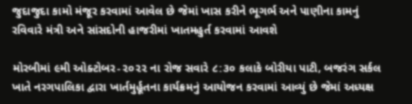જુદાજુદા કામો મંજૂર કરવામાં આવેલ છે જેમાં ખાસ કરીને ભૂગર્ભ અને પાણીના કામનું રવિવારે મંત્રી અને સાંસદોની હાજરીમાં ખાતમહુર્ત કરવામાં આવશે

મોરબીમાં ૯મી ઓક્ટોબર-૨૦૨૨ ના રોજ સવારે ૮:૩૦ કલાકે બોરીયા પાટી, બજરંગ સર્કલ ખાતે નરગપાલિકા દ્વારા ખાર્તમુર્હૂતના કાર્યક્રમનું આયોજન કરવામાં આવ્યું છે જેમાં અધ્યક્ષ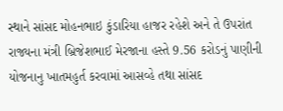સ્થાને સાંસદ મોહનભાઇ કુંડારિયા હાજર રહેશે અને તે ઉપરાંત રાજ્યના મંત્રી બ્રિજેશભાઈ મેરજાના હસ્તે 9.56 કરોડનું પાણીની યોજનાનુ ખાતમહુર્ત કરવામાં આસવ્હે તથા સાંસદ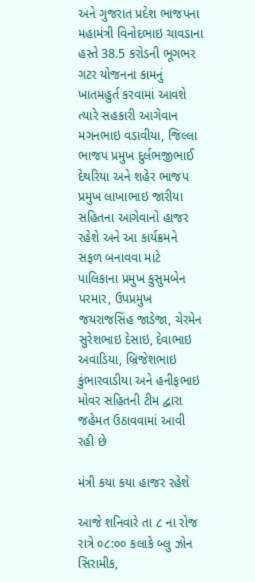અને ગુજરાત પ્રદેશ ભાજપના મહામંત્રી વિનોદભાઇ ચાવડાના હસ્તે 38.5 કરોડની ભૂગભર ગટર યોજનના કામનું ખાતમહુર્ત કરવામાં આવશે ત્યારે સહકારી આગેવાન મગનભાઇ વડાવીયા, જિલ્લા ભાજપ પ્રમુખ દુર્લભજીભાઈ દેથરિયા અને શહેર ભાજપ પ્રમુખ લાખાભાઇ જારીયા સહિતના આગેવાનો હાજર રહેશે અને આ કાર્યક્રમને સફળ બનાવવા માટે પાલિકાના પ્રમુખ કુસુમબેન પરમાર, ઉપપ્રમુખ જયરાજસિંહ જાડેજા, ચેરમેન સુરેશભાઇ દેસાઇ, દેવાભાઇ અવાડિયા, બ્રિજેશભાઇ કુંભારવાડીયા અને હનીફભાઇ મોવર સહિતની ટીમ દ્વારા જહેમત ઉઠાવવામાં આવી રહી છે

મંત્રી કયા કયા હાજર રહેશે

આજે શનિવારે તા ૮ ના રોજ રાત્રે ૦૮:૦૦ કલાકે બ્લુ ઝોન સિરામીક,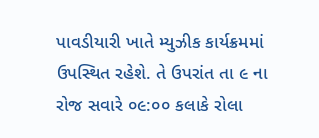પાવડીયારી ખાતે મ્યુઝીક કાર્યક્રમમાં ઉપસ્થિત રહેશે. તે ઉપરાંત તા ૯ ના રોજ સવારે ૦૯:૦૦ કલાકે રોલા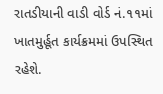રાતડીયાની વાડી વોર્ડ નં.૧૧માં ખાતમુર્હૂત કાર્યક્રમમાં ઉપસ્થિત રહેશે.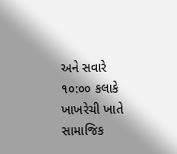અને સવારે ૧૦:૦૦ કલાકે ખાખરેચી ખાતે સામાજિક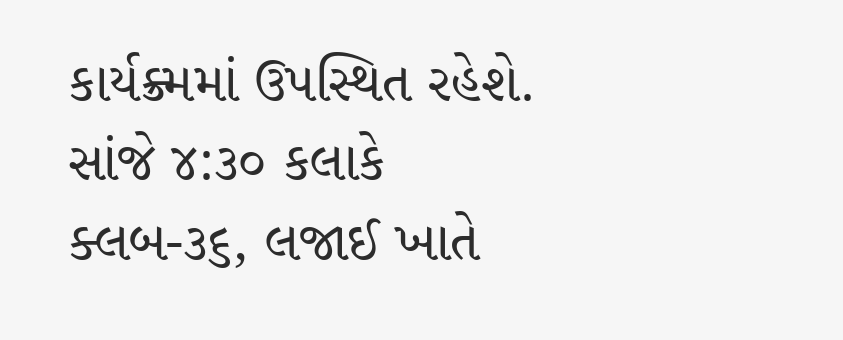કાર્યક્ર્મમાં ઉપસ્થિત રહેશે. સાંજે ૪:૩૦ કલાકે ક્લબ-૩૬, લજાઈ ખાતે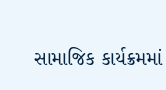સામાજિક કાર્યક્રમમાં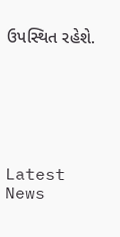ઉપસ્થિત રહેશે.






Latest News